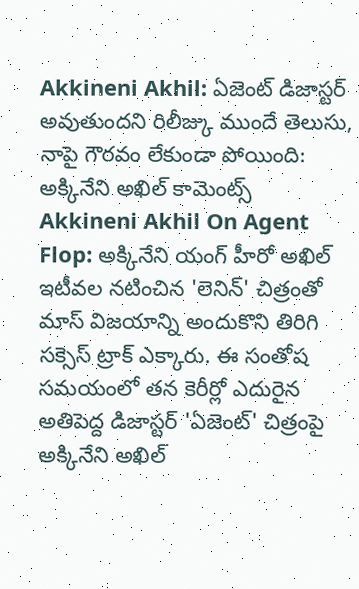Akkineni Akhil: ఏజెంట్ డిజాస్టర్ అవుతుందని రిలీజ్కు ముందే తెలుసు, నాపై గౌరవం లేకుండా పోయింది: అక్కినేని అఖిల్ కామెంట్స్
Akkineni Akhil On Agent Flop: అక్కినేని యంగ్ హీరో అఖిల్ ఇటీవల నటించిన 'లెనిన్' చిత్రంతో మాస్ విజయాన్ని అందుకొని తిరిగి సక్సెస్ ట్రాక్ ఎక్కారు. ఈ సంతోష సమయంలో తన కెరీర్లో ఎదురైన అతిపెద్ద డిజాస్టర్ 'ఏజెంట్' చిత్రంపై అక్కినేని అఖిల్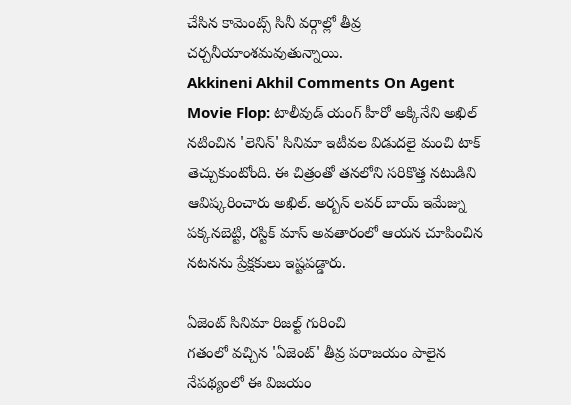చేసిన కామెంట్స్ సినీ వర్గాల్లో తీవ్ర చర్చనీయాంశమవుతున్నాయి.
Akkineni Akhil Comments On Agent Movie Flop: టాలీవుడ్ యంగ్ హీరో అక్కినేని అఖిల్ నటించిన 'లెనిన్' సినిమా ఇటీవల విడుదలై మంచి టాక్ తెచ్చుకుంటోంది. ఈ చిత్రంతో తనలోని సరికొత్త నటుడిని ఆవిష్కరించారు అఖిల్. అర్బన్ లవర్ బాయ్ ఇమేజ్ను పక్కనబెట్టి, రస్టిక్ మాస్ అవతారంలో ఆయన చూపించిన నటనను ప్రేక్షకులు ఇష్టపడ్డారు.

ఏజెంట్ సినిమా రిజల్ట్ గురించి
గతంలో వచ్చిన 'ఏజెంట్' తీవ్ర పరాజయం పాలైన నేపథ్యంలో ఈ విజయం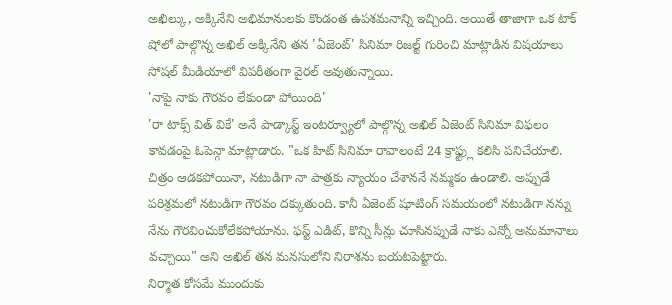అఖిల్కు, అక్కినేని అభిమానులకు కొండంత ఉపశమనాన్ని ఇచ్చింది. అయితే తాజాగా ఒక టాక్ షోలో పాల్గొన్న అఖిల్ అక్కినేని తన 'ఏజెంట్' సినిమా రిజల్ట్ గురించి మాట్లాడిన విషయాలు సోషల్ మీడియాలో విపరీతంగా వైరల్ అవుతున్నాయి.
'నాపై నాకు గౌరవం లేకుండా పోయింది'
'రా టాక్స్ విత్ వికే' అనే పాడ్కాస్ట్ ఇంటర్వ్యూలో పాల్గొన్న అఖిల్ ఏజెంట్ సినిమా విఫలం కావడంపై ఓపెన్గా మాట్లాడారు. "ఒక హిట్ సినిమా రావాలంటే 24 క్రాఫ్ట్లు కలిసి పనిచేయాలి. చిత్రం ఆడకపోయినా, నటుడిగా నా పాత్రకు న్యాయం చేశాననే నమ్మకం ఉండాలి. అప్పుడే పరిశ్రమలో నటుడిగా గౌరవం దక్కుతుంది. కానీ ఏజెంట్ షూటింగ్ సమయంలో నటుడిగా నన్ను నేను గౌరవించుకోలేకపోయాను. ఫస్ట్ ఎడిట్, కొన్ని సీన్లు చూసినప్పుడే నాకు ఎన్నో అనుమానాలు వచ్చాయి" అని అఖిల్ తన మనసులోని నిరాశను బయటపెట్టారు.
నిర్మాత కోసమే ముందుకు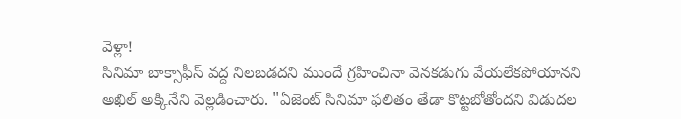వెళ్లా!
సినిమా బాక్సాఫీస్ వద్ద నిలబడదని ముందే గ్రహించినా వెనకడుగు వేయలేకపోయానని అఖిల్ అక్కినేని వెల్లడించారు. "ఏజెంట్ సినిమా ఫలితం తేడా కొట్టబోతోందని విడుదల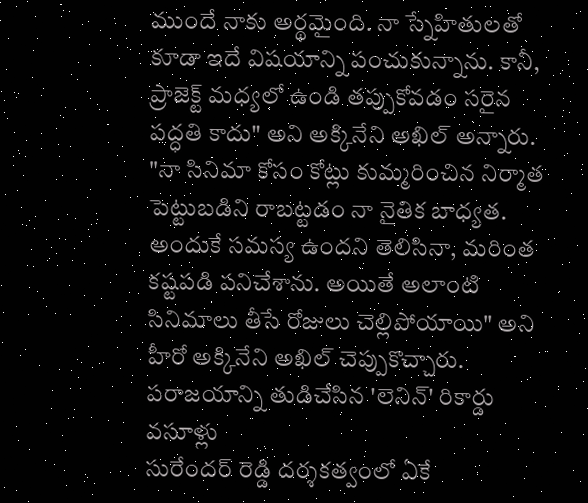ముందే నాకు అర్థమైంది. నా స్నేహితులతో కూడా ఇదే విషయాన్ని పంచుకున్నాను. కానీ, ప్రాజెక్ట్ మధ్యలో ఉండి తప్పుకోవడం సరైన పద్ధతి కాదు" అని అక్కినేని అఖిల్ అన్నారు.
"నా సినిమా కోసం కోట్లు కుమ్మరించిన నిర్మాత పెట్టుబడిని రాబట్టడం నా నైతిక బాధ్యత. అందుకే సమస్య ఉందని తెలిసినా, మరింత కష్టపడి పనిచేశాను. అయితే అలాంటి సినిమాలు తీసే రోజులు చెల్లిపోయాయి" అని హీరో అక్కినేని అఖిల్ చెప్పుకొచ్చారు.
పరాజయాన్ని తుడిచేసిన 'లెనిన్' రికార్డు వసూళ్లు
సురేందర్ రెడ్డి దర్శకత్వంలో ఏకే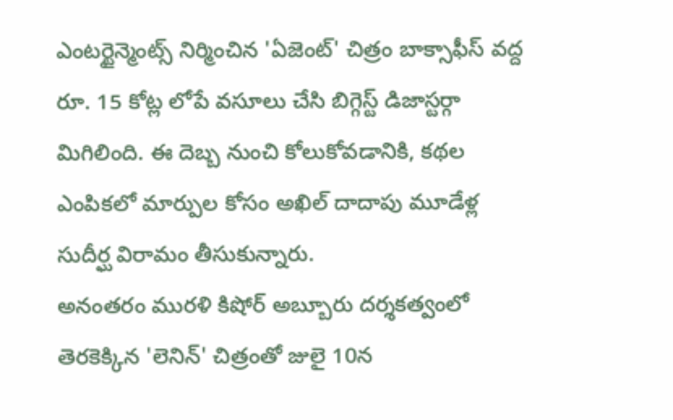ఎంటర్టైన్మెంట్స్ నిర్మించిన 'ఏజెంట్' చిత్రం బాక్సాఫీస్ వద్ద రూ. 15 కోట్ల లోపే వసూలు చేసి బిగ్గెస్ట్ డిజాస్టర్గా మిగిలింది. ఈ దెబ్బ నుంచి కోలుకోవడానికి, కథల ఎంపికలో మార్పుల కోసం అఖిల్ దాదాపు మూడేళ్ల సుదీర్ఘ విరామం తీసుకున్నారు.
అనంతరం మురళి కిషోర్ అబ్బూరు దర్శకత్వంలో తెరకెక్కిన 'లెనిన్' చిత్రంతో జులై 10న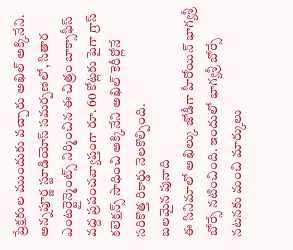ప్రేక్షకుల ముందుకు వచ్చారు అఖిల్ అక్కినేని. అన్నపూర్ణ స్టూడియోస్ సమర్పణలో, సితార ఎంటర్టైన్మెంట్స్ నిర్మించిన ఈ చిత్రం బాక్సాఫీస్ వద్ద ప్రపంచవ్యాప్తంగా రూ. 60 కోట్లకు పైగా గ్రాస్ కలెక్షన్స్ సాధించి అక్కినేని అఖిల్ కెరీర్లోనే సరికొత్త రికార్డు నెలకొల్పింది.
బలమైన పునాది
ఈ సినిమాలో అఖిల్కు జోడీగా హీరోయిన్ భాగ్యశ్రీ బోర్సే నటించింది. ఇందులో భాగ్యశ్రీ బోర్సే నటనకు మంచి మార్కులు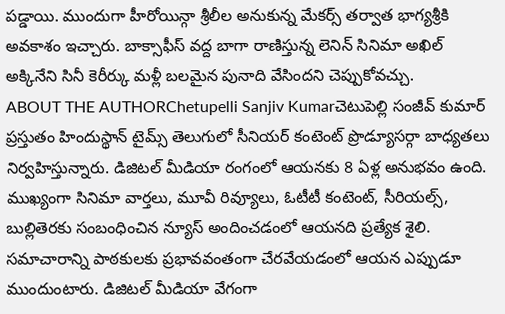పడ్డాయి. ముందుగా హీరోయిన్గా శ్రీలీల అనుకున్న మేకర్స్ తర్వాత భాగ్యశ్రీకి అవకాశం ఇచ్చారు. బాక్సాఫీస్ వద్ద బాగా రాణిస్తున్న లెనిన్ సినిమా అఖిల్ అక్కినేని సినీ కెరీర్కు మళ్లీ బలమైన పునాది వేసిందని చెప్పుకోవచ్చు.
ABOUT THE AUTHORChetupelli Sanjiv Kumarచెటుపెల్లి సంజీవ్ కుమార్ ప్రస్తుతం హిందుస్థాన్ టైమ్స్ తెలుగులో సీనియర్ కంటెంట్ ప్రొడ్యూసర్గా బాధ్యతలు నిర్వహిస్తున్నారు. డిజిటల్ మీడియా రంగంలో ఆయనకు 8 ఏళ్ల అనుభవం ఉంది. ముఖ్యంగా సినిమా వార్తలు, మూవీ రివ్యూలు, ఓటీటీ కంటెంట్, సీరియల్స్, బుల్లితెరకు సంబంధించిన న్యూస్ అందించడంలో ఆయనది ప్రత్యేక శైలి. సమాచారాన్ని పాఠకులకు ప్రభావవంతంగా చేరవేయడంలో ఆయన ఎప్పుడూ ముందుంటారు. డిజిటల్ మీడియా వేగంగా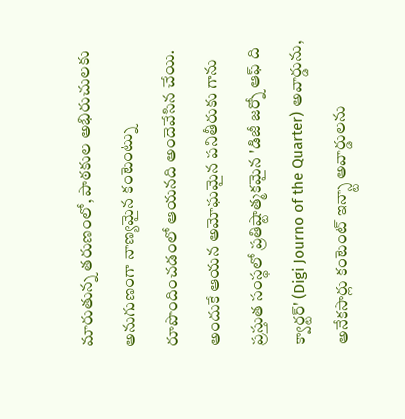మారుతున్న తరుణంలో, పాఠకుల అభిరుచులకు అనుగుణంగా నాణ్యమైన కంటెంట్ను రూపొందించడంలో ఆయనది అందెవేసిన చేయి. అందుకే ఆయన అమోఘమైన పనితీరుకు గాను ప్రస్తుత సంస్థలో ప్రతిష్టాత్మకమైన 'డిజీ జర్నో ఆఫ్ ది క్వార్టర్' (Digi Journo of the Quarter) అవార్డును, అనేకసార్లు కంటెంట్ ఇన్స్టా అవార్డులను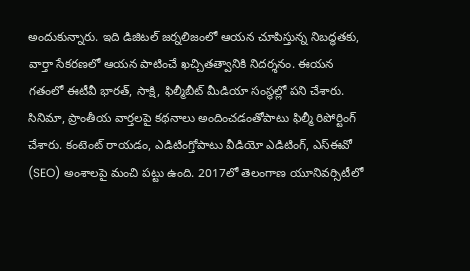అందుకున్నారు. ఇది డిజిటల్ జర్నలిజంలో ఆయన చూపిస్తున్న నిబద్ధతకు, వార్తా సేకరణలో ఆయన పాటించే ఖచ్చితత్వానికి నిదర్శనం. ఈయన గతంలో ఈటీవీ భారత్, సాక్షి, ఫిల్మీబీట్ మీడియా సంస్థల్లో పని చేశారు. సినిమా, ప్రాంతీయ వార్తలపై కథనాలు అందించడంతోపాటు ఫిల్మీ రిపోర్టింగ్ చేశారు. కంటెంట్ రాయడం, ఎడిటింగ్తోపాటు వీడియో ఎడిటింగ్, ఎస్ఈవో (SEO) అంశాలపై మంచి పట్టు ఉంది. 2017లో తెలంగాణ యూనివర్సిటీలో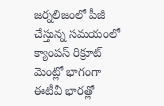జర్నలిజంలో పీజీ చేస్తున్న సమయంలో క్యాంపస్ రిక్రూట్ మెంట్లో భాగంగా ఈటీవీ భారత్లో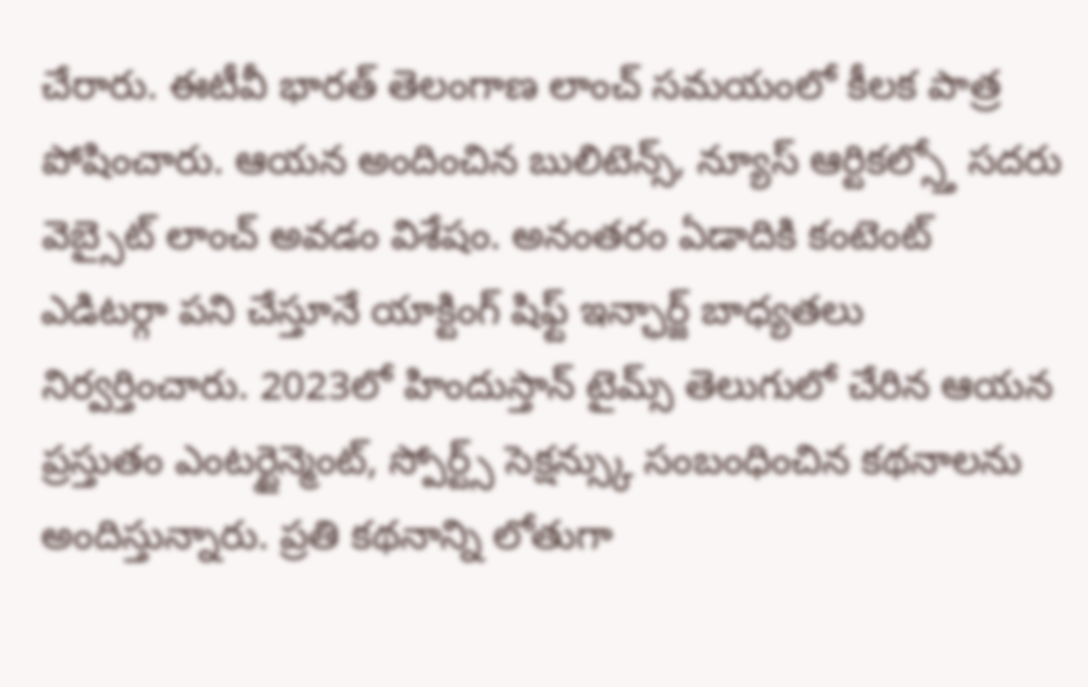చేరారు. ఈటీవీ భారత్ తెలంగాణ లాంచ్ సమయంలో కీలక పాత్ర పోషించారు. ఆయన అందించిన బులిటెన్స్, న్యూస్ ఆర్టికల్స్తో సదరు వెబ్సైట్ లాంచ్ అవడం విశేషం. అనంతరం ఏడాదికి కంటెంట్ ఎడిటర్గా పని చేస్తూనే యాక్టింగ్ షిఫ్ట్ ఇన్ఛార్జ్ బాధ్యతలు నిర్వర్తించారు. 2023లో హిందుస్తాన్ టైమ్స్ తెలుగులో చేరిన ఆయన ప్రస్తుతం ఎంటర్టైన్మెంట్, స్పోర్ట్స్ సెక్షన్స్కు సంబంధించిన కథనాలను అందిస్తున్నారు. ప్రతి కథనాన్ని లోతుగా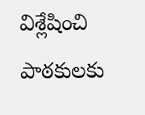విశ్లేషించి పాఠకులకు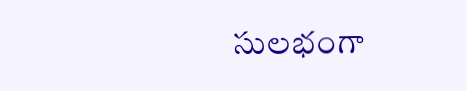సులభంగా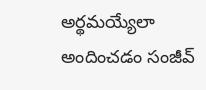అర్థమయ్యేలా అందించడం సంజీవ్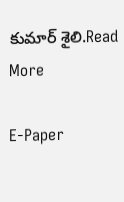కుమార్ శైలి.Read More

E-Paper